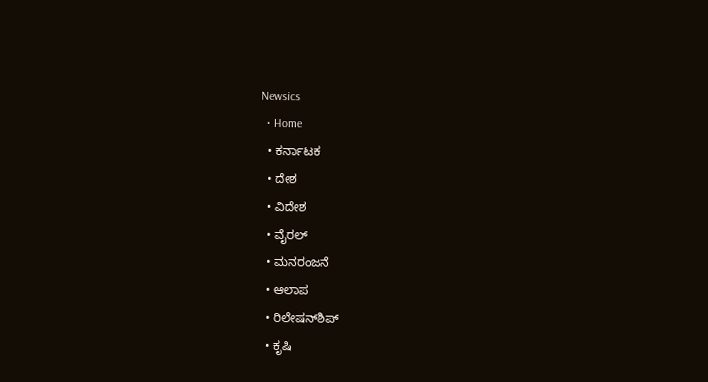Newsics
  • Home
  • ಕರ್ನಾಟಕ
  • ದೇಶ
  • ವಿದೇಶ
  • ವೈರಲ್
  • ಮನರಂಜನೆ
  • ಆಲಾಪ
  • ರಿಲೇಷನ್‌ಶಿಪ್
  • ಕೃಷಿ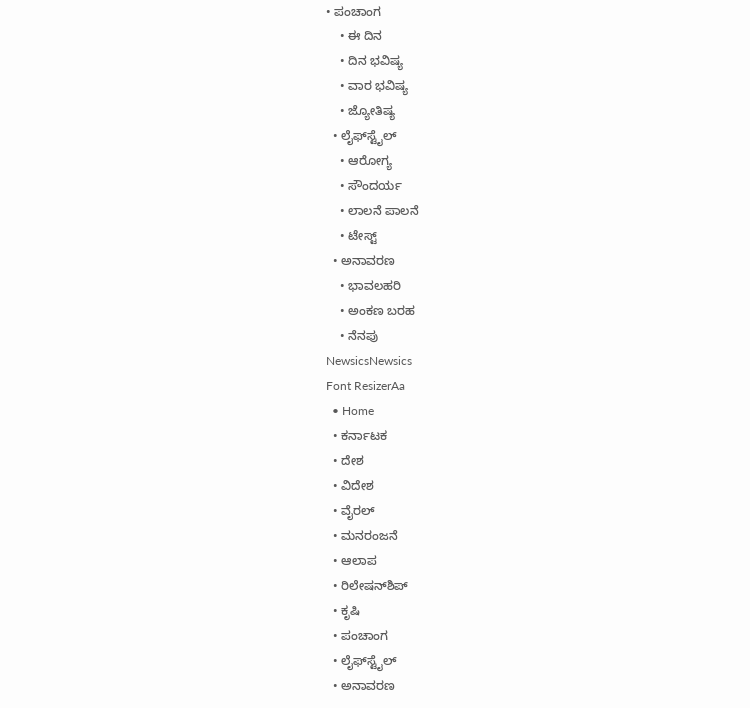• ಪಂಚಾಂಗ
    • ಈ ದಿನ
    • ದಿನ ಭವಿಷ್ಯ
    • ವಾರ ಭವಿಷ್ಯ
    • ಜ್ಯೋತಿಷ್ಯ
  • ಲೈಫ್‌ಸ್ಟೈಲ್
    • ಆರೋಗ್ಯ
    • ಸೌಂದರ್ಯ
    • ಲಾಲನೆ ಪಾಲನೆ
    • ಟೇಸ್ಟ್
  • ಅನಾವರಣ
    • ಭಾವಲಹರಿ
    • ಅಂಕಣ ಬರಹ
    • ನೆನಪು
NewsicsNewsics
Font ResizerAa
  • Home
  • ಕರ್ನಾಟಕ
  • ದೇಶ
  • ವಿದೇಶ
  • ವೈರಲ್
  • ಮನರಂಜನೆ
  • ಆಲಾಪ
  • ರಿಲೇಷನ್‌ಶಿಪ್
  • ಕೃಷಿ
  • ಪಂಚಾಂಗ
  • ಲೈಫ್‌ಸ್ಟೈಲ್
  • ಅನಾವರಣ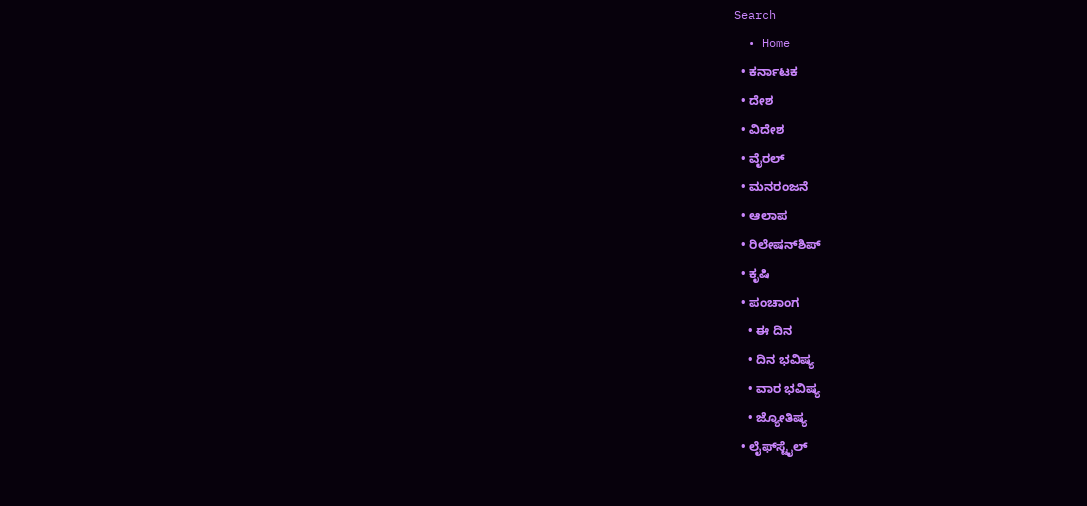Search
  • Home
  • ಕರ್ನಾಟಕ
  • ದೇಶ
  • ವಿದೇಶ
  • ವೈರಲ್
  • ಮನರಂಜನೆ
  • ಆಲಾಪ
  • ರಿಲೇಷನ್‌ಶಿಪ್
  • ಕೃಷಿ
  • ಪಂಚಾಂಗ
    • ಈ ದಿನ
    • ದಿನ ಭವಿಷ್ಯ
    • ವಾರ ಭವಿಷ್ಯ
    • ಜ್ಯೋತಿಷ್ಯ
  • ಲೈಫ್‌ಸ್ಟೈಲ್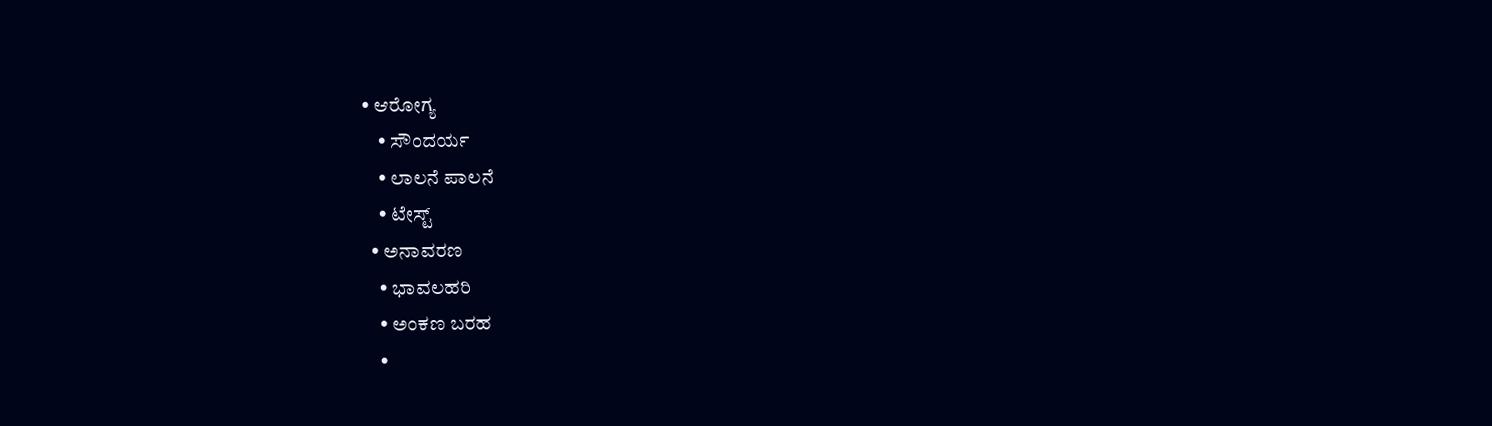• ಆರೋಗ್ಯ
    • ಸೌಂದರ್ಯ
    • ಲಾಲನೆ ಪಾಲನೆ
    • ಟೇಸ್ಟ್
  • ಅನಾವರಣ
    • ಭಾವಲಹರಿ
    • ಅಂಕಣ ಬರಹ
    •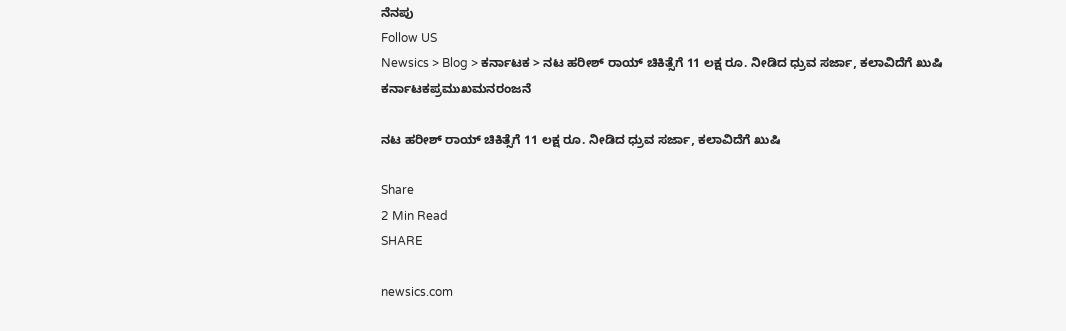ನೆನಪು
Follow US
Newsics > Blog > ಕರ್ನಾಟಕ > ನಟ ಹರೀಶ್ ರಾಯ್‌‌ ಚಿಕಿತ್ಸೆಗೆ 11 ಲಕ್ಷ ರೂ. ನೀಡಿದ ಧ್ರುವ ಸರ್ಜಾ, ಕಲಾವಿದೆಗೆ ಖುಷಿ
ಕರ್ನಾಟಕಪ್ರಮುಖಮನರಂಜನೆ

ನಟ ಹರೀಶ್ ರಾಯ್‌‌ ಚಿಕಿತ್ಸೆಗೆ 11 ಲಕ್ಷ ರೂ. ನೀಡಿದ ಧ್ರುವ ಸರ್ಜಾ, ಕಲಾವಿದೆಗೆ ಖುಷಿ

Share
2 Min Read
SHARE

newsics.com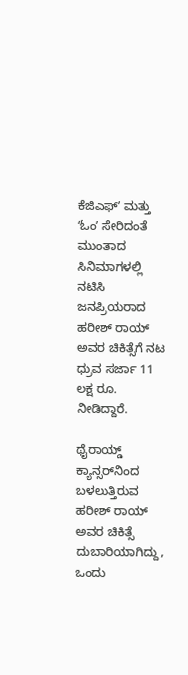ಕೆಜಿಎಫ್‌ʼ ಮತ್ತು ʻಓಂʼ ಸೇರಿದಂತೆ ಮುಂತಾದ ಸಿನಿಮಾಗಳಲ್ಲಿ ನಟಿಸಿ ಜನಪ್ರಿಯರಾದ ಹರೀಶ್‌ ರಾಯ್‌ ಅವರ ಚಿಕಿತ್ಸೆಗೆ ನಟ ಧ್ರುವ ಸರ್ಜಾ 11 ಲಕ್ಷ ರೂ. ನೀಡಿದ್ದಾರೆ.

ಥೈರಾಯ್ಡ್‌ ಕ್ಯಾನ್ಸರ್‌ನಿಂದ ಬಳಲುತ್ತಿರುವ ಹರೀಶ್ ರಾಯ್ ಅವರ ಚಿಕಿತ್ಸೆ ದುಬಾರಿಯಾಗಿದ್ದು, ಒಂದು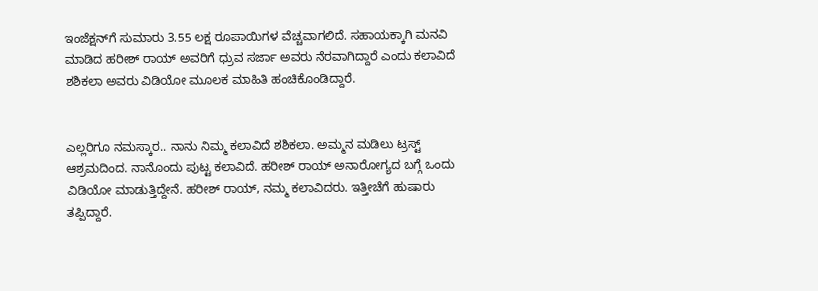ಇಂಜೆಕ್ಷನ್‌ಗೆ ಸುಮಾರು 3.55 ಲಕ್ಷ ರೂಪಾಯಿಗಳ ವೆಚ್ಚವಾಗಲಿದೆ. ಸಹಾಯಕ್ಕಾಗಿ ಮನವಿ ಮಾಡಿದ ಹರೀಶ್‌ ರಾಯ್‌ ಅವರಿಗೆ ಧ್ರುವ ಸರ್ಜಾ ಅವರು ನೆರವಾಗಿದ್ದಾರೆ ಎಂದು ಕಲಾವಿದೆ ಶಶಿಕಲಾ ಅವರು ವಿಡಿಯೋ ಮೂಲಕ ಮಾಹಿತಿ ಹಂಚಿಕೊಂಡಿದ್ದಾರೆ.


ಎಲ್ಲರಿಗೂ ನಮಸ್ಕಾರ.. ನಾನು ನಿಮ್ಮ ಕಲಾವಿದೆ ಶಶಿಕಲಾ. ಅಮ್ಮನ ಮಡಿಲು ಟ್ರಸ್ಟ್‌ ಆಶ್ರಮದಿಂದ. ನಾನೊಂದು ಪುಟ್ಟ ಕಲಾವಿದೆ. ಹರೀಶ್ ರಾಯ್ ಅನಾರೋಗ್ಯದ ಬಗ್ಗೆ ಒಂದು ವಿಡಿಯೋ ಮಾಡುತ್ತಿದ್ದೇನೆ. ಹರೀಶ್‌ ರಾಯ್, ನಮ್ಮ ಕಲಾವಿದರು. ಇತ್ತೀಚೆಗೆ ಹುಷಾರು ತಪ್ಪಿದ್ದಾರೆ.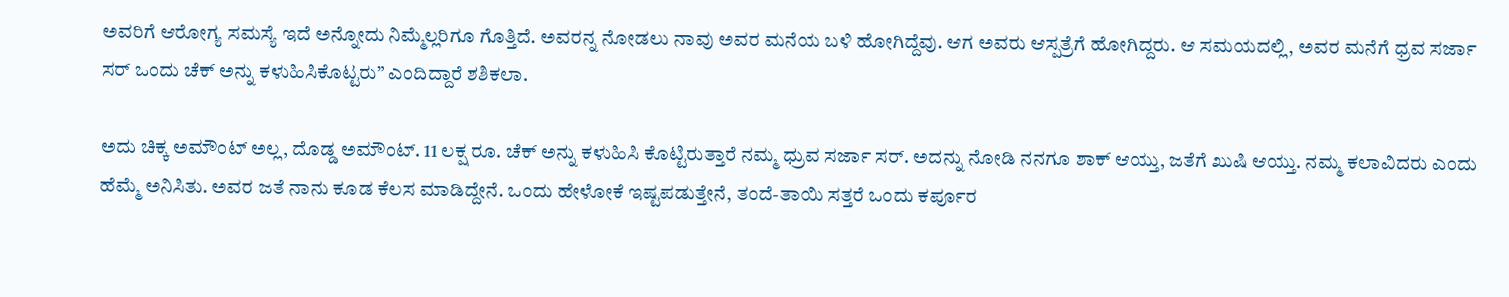ಅವರಿಗೆ ಆರೋಗ್ಯ ಸಮಸ್ಯೆ ಇದೆ ಅನ್ನೋದು ನಿಮ್ಮೆಲ್ಲರಿಗೂ ಗೊತ್ತಿದೆ. ಅವರನ್ನ ನೋಡಲು ನಾವು ಅವರ ಮನೆಯ ಬಳಿ ಹೋಗಿದ್ದೆವು. ಆಗ ಅವರು ಆಸ್ಪತ್ರೆಗೆ ಹೋಗಿದ್ದರು. ಆ ಸಮಯದಲ್ಲಿ, ಅವರ ಮನೆಗೆ ಧ್ರವ ಸರ್ಜಾ ಸರ್‌ ಒಂದು ಚೆಕ್‌ ಅನ್ನು ಕಳುಹಿಸಿಕೊಟ್ಟರು” ಎಂದಿದ್ದಾರೆ ಶಶಿಕಲಾ.

ಅದು ಚಿಕ್ಕ ಅಮೌಂಟ್‌ ಅಲ್ಲ, ದೊಡ್ಡ ಅಮೌಂಟ್. 11 ಲಕ್ಷ ರೂ. ಚೆಕ್‌ ಅನ್ನು ಕಳುಹಿಸಿ ಕೊಟ್ಟಿರುತ್ತಾರೆ ನಮ್ಮ ಧ್ರುವ ಸರ್ಜಾ ಸರ್. ಅದನ್ನು ನೋಡಿ ನನಗೂ ಶಾಕ್‌ ಆಯ್ತು, ಜತೆಗೆ ಖುಷಿ ಆಯ್ತು. ನಮ್ಮ ಕಲಾವಿದರು ಎಂದು ಹೆಮ್ಮೆ ಅನಿಸಿತು. ಅವರ ಜತೆ ನಾನು ಕೂಡ ಕೆಲಸ ಮಾಡಿದ್ದೇನೆ. ಒಂದು ಹೇಳೋಕೆ ಇಷ್ಟಪಡುತ್ತೇನೆ, ತಂದೆ-ತಾಯಿ ಸತ್ತರೆ ಒಂದು ಕರ್ಪೂರ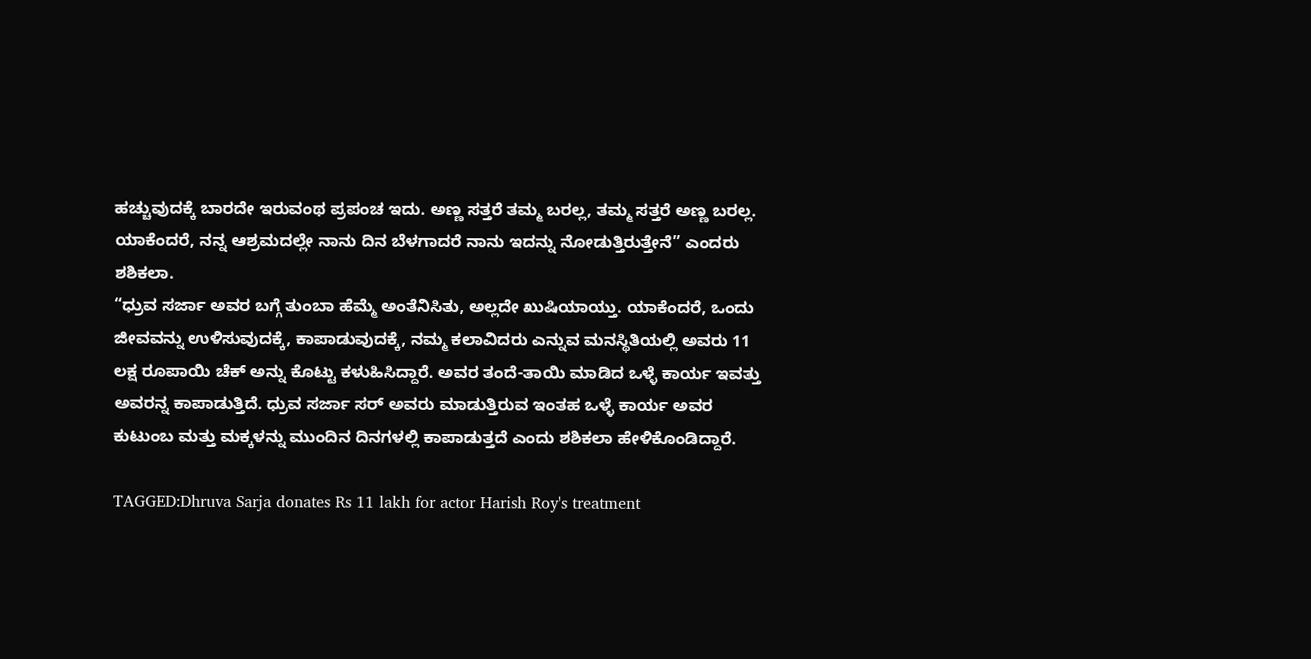ಹಚ್ಚುವುದಕ್ಕೆ ಬಾರದೇ ಇರುವಂಥ ಪ್ರಪಂಚ ಇದು. ಅಣ್ಣ ಸತ್ತರೆ ತಮ್ಮ ಬರಲ್ಲ, ತಮ್ಮ ಸತ್ತರೆ ಅಣ್ಣ ಬರಲ್ಲ. ಯಾಕೆಂದರೆ, ನನ್ನ ಆಶ್ರಮದಲ್ಲೇ ನಾನು ದಿನ ಬೆಳಗಾದರೆ ನಾನು ಇದನ್ನು ನೋಡುತ್ತಿರುತ್ತೇನೆ” ಎಂದರು ಶಶಿಕಲಾ.
“ಧ್ರುವ ಸರ್ಜಾ ಅವರ ಬಗ್ಗೆ ತುಂಬಾ ಹೆಮ್ಮೆ ಅಂತೆನಿಸಿತು, ಅಲ್ಲದೇ ಖುಷಿಯಾಯ್ತು. ಯಾಕೆಂದರೆ, ಒಂದು ಜೀವವನ್ನು ಉಳಿಸುವುದಕ್ಕೆ, ಕಾಪಾಡುವುದಕ್ಕೆ, ನಮ್ಮ ಕಲಾವಿದರು ಎನ್ನುವ ಮನಸ್ಥಿತಿಯಲ್ಲಿ ಅವರು 11 ಲಕ್ಷ ರೂಪಾಯಿ ಚೆಕ್‌ ಅನ್ನು ಕೊಟ್ಟು ಕಳುಹಿಸಿದ್ದಾರೆ. ಅವರ ತಂದೆ-ತಾಯಿ ಮಾಡಿದ ಒಳ್ಳೆ ಕಾರ್ಯ ಇವತ್ತು ಅವರನ್ನ ಕಾಪಾಡುತ್ತಿದೆ. ಧ್ರುವ ಸರ್ಜಾ ಸರ್‌ ಅವರು ಮಾಡುತ್ತಿರುವ ಇಂತಹ ಒಳ್ಳೆ ಕಾರ್ಯ ಅವರ ಕುಟುಂಬ ಮತ್ತು ಮಕ್ಕಳನ್ನು ಮುಂದಿನ ದಿನಗಳಲ್ಲಿ ಕಾಪಾಡುತ್ತದೆ ಎಂದು ಶಶಿಕಲಾ ಹೇಳಿಕೊಂಡಿದ್ದಾರೆ.

TAGGED:Dhruva Sarja donates Rs 11 lakh for actor Harish Roy's treatment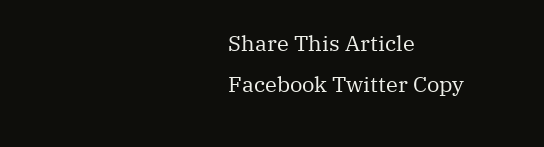Share This Article
Facebook Twitter Copy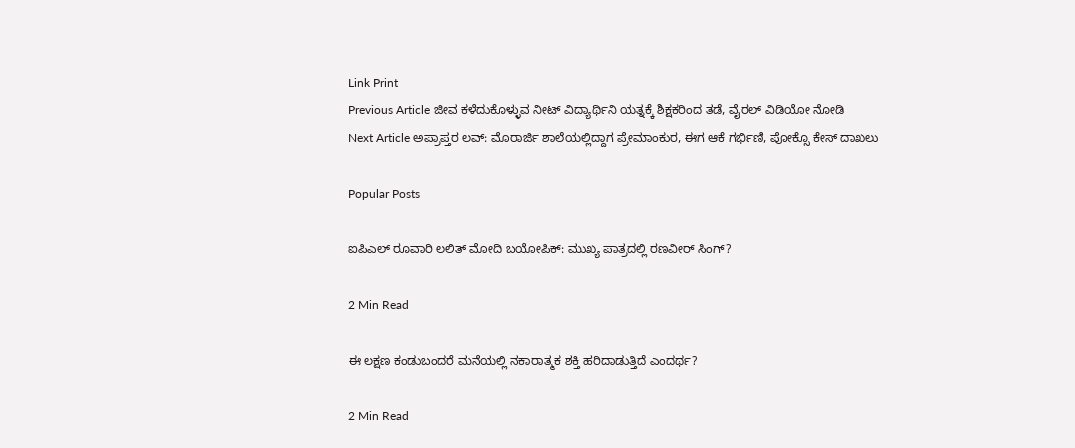Link Print
Previous Article ಜೀವ ಕಳೆದುಕೊಳ್ಳುವ ನೀಟ್ ವಿದ್ಯಾರ್ಥಿನಿ ಯತ್ನಕ್ಕೆ ಶಿಕ್ಷಕರಿಂದ ತಡೆ, ವೈರಲ್ ವಿಡಿಯೋ ನೋಡಿ
Next Article ಅಪ್ರಾಪ್ತರ ಲವ್: ಮೊರಾರ್ಜಿ ಶಾಲೆಯಲ್ಲಿದ್ದಾಗ ಪ್ರೇಮಾಂಕುರ, ಈಗ ಆಕೆ ಗರ್ಭಿಣಿ, ಪೋಕ್ಸೊ ಕೇಸ್ ದಾಖಲು

Popular Posts

ಐಪಿಎಲ್ ರೂವಾರಿ ಲಲಿತ್ ಮೋದಿ ಬಯೋಪಿಕ್: ಮುಖ್ಯ ಪಾತ್ರದಲ್ಲಿ ರಣವೀರ್ ಸಿಂಗ್?

2 Min Read

ಈ ಲಕ್ಷಣ ಕಂಡುಬಂದರೆ ಮನೆಯಲ್ಲಿ ನಕಾರಾತ್ಮಕ ಶಕ್ತಿ ಹರಿದಾಡುತ್ತಿದೆ ಎಂದರ್ಥ?

2 Min Read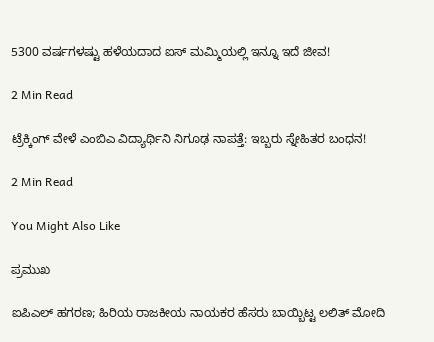5300 ವರ್ಷಗಳಷ್ಟು ಹಳೆಯದಾದ ಐಸ್ ಮಮ್ಮಿಯಲ್ಲಿ ಇನ್ನೂ ಇದೆ ಜೀವ!

2 Min Read

ಟ್ರೆಕ್ಕಿಂಗ್ ವೇಳೆ ಎಂಬಿಎ ವಿದ್ಯಾರ್ಥಿನಿ ನಿಗೂಢ ನಾಪತ್ತೆ: ಇಬ್ಬರು ಸ್ನೇಹಿತರ ಬಂಧನ!

2 Min Read

You Might Also Like

ಪ್ರಮುಖ

ಐಪಿಎಲ್ ಹಗರಣ; ಹಿರಿಯ ರಾಜಕೀಯ ನಾಯಕರ ಹೆಸರು ಬಾಯ್ಬಿಟ್ಟ ಲಲಿತ್ ಮೋದಿ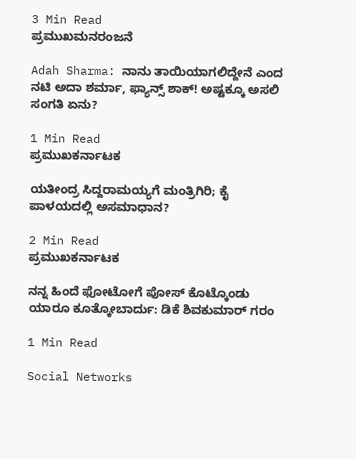3 Min Read
ಪ್ರಮುಖಮನರಂಜನೆ

Adah Sharma: ನಾನು ತಾಯಿಯಾಗಲಿದ್ದೇನೆ ಎಂದ ನಟಿ ಅದಾ ಶರ್ಮಾ, ಫ್ಯಾನ್ಸ್ ಶಾಕ್! ಅಷ್ಟಕ್ಕೂ ಅಸಲಿ ಸಂಗತಿ ಏನು?

1 Min Read
ಪ್ರಮುಖಕರ್ನಾಟಕ

ಯತೀಂದ್ರ ಸಿದ್ದರಾಮಯ್ಯಗೆ ಮಂತ್ರಿಗಿರಿ; ಕೈ ಪಾಳಯದಲ್ಲಿ ಅಸಮಾಧಾನ?

2 Min Read
ಪ್ರಮುಖಕರ್ನಾಟಕ

ನನ್ನ ಹಿಂದೆ ಫೋಟೋಗೆ ಪೋಸ್ ಕೊಟ್ಕೊಂಡು ಯಾರೂ ಕೂತ್ಕೋಬಾರ್ದು: ಡಿಕೆ ಶಿವಕುಮಾರ್ ಗರಂ

1 Min Read

Social Networks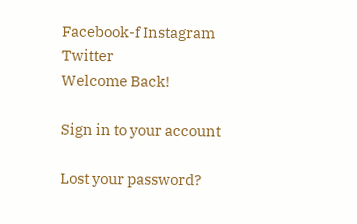Facebook-f Instagram Twitter
Welcome Back!

Sign in to your account

Lost your password?